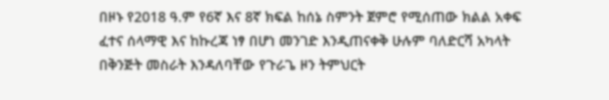በዞኑ የ2018 ዓ.ም የ6ኛ እና 8ኛ ክፍል ከሰኔ ስምንት ጀምሮ የሚሰጠው ክልል አቀፍ ፈተና ሰላማዊ እና ከኩረጃ ነፃ በሆነ መንገድ እንዲጠናቀቅ ሁሉም ባለድርሻ አካላት በቅንጅት መስራት እንዳለባቸው የጉራጌ ዞን ትምህርት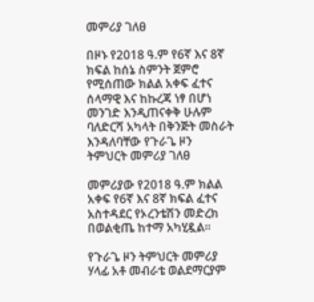መምሪያ ገለፀ

በዞኑ የ2018 ዓ.ም የ6ኛ እና 8ኛ ክፍል ከሰኔ ስምንት ጀምሮ የሚሰጠው ክልል አቀፍ ፈተና ሰላማዊ እና ከኩረጃ ነፃ በሆነ መንገድ እንዲጠናቀቅ ሁሉም ባለድርሻ አካላት በቅንጅት መስራት እንዳለባቸው የጉራጌ ዞን ትምህርት መምሪያ ገለፀ

መምሪያው የ2018 ዓ.ም ክልል አቀፍ የ6ኛ እና 8ኛ ክፍል ፈተና አስተዳደር የኦረንቴሽን መድረክ በወልቂጤ ከተማ አካሂዷል።

የጉራጌ ዞን ትምህርት መምሪያ ሃላፊ አቶ መብራቴ ወልደማርያም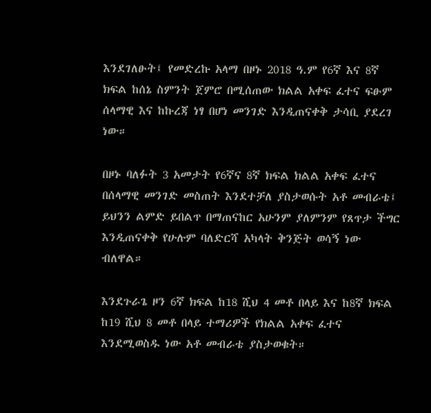እንደገለፁት፤ የመድረኩ አላማ በዞኑ 2018 ዓ.ም የ6ኛ እና 8ኛ ክፍል ከሰኔ ስምንት ጀምሮ በሚሰጠው ክልል አቀፍ ፈተና ፍፁም ሰላማዊ እና ከኩረጃ ነፃ በሆነ መንገድ እንዲጠናቀቅ ታሳቢ ያደረገ ነው።

በዞኑ ባለፉት 3 አመታት የ6ኛና 8ኛ ክፍል ክልል አቀፍ ፈተና በሰላማዊ መንገድ መስጠት እንደተቻለ ያስታወሱት አቶ መብራቴ፤ ይህንን ልምድ ይበልጥ በማጠናከር አሁንም ያለምንም የጸጥታ ችግር እንዲጠናቀቅ የሁሉም ባለድርሻ አካላት ቅንጅት ወሳኝ ነው ብለዋል።

እንደጉራጌ ዞን 6ኛ ክፍል ከ18 ሺህ 4 መቶ በላይ እና ከ8ኛ ክፍል ከ19 ሺህ 8 መቶ በላይ ተማሪዎች የክልል አቀፍ ፈተና እንደሚወስዱ ነው አቶ መብራቴ ያስታወቁት።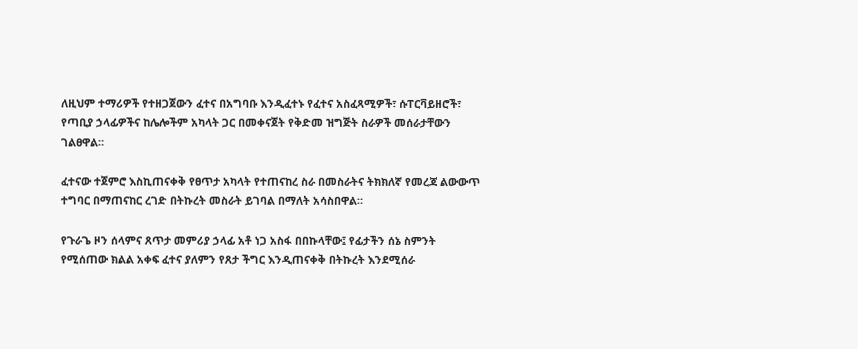ለዚህም ተማሪዎች የተዘጋጀውን ፈተና በአግባቡ እንዲፈተኑ የፈተና አስፈጻሚዎች፣ ሱፐርቫይዘሮች፣ የጣቢያ ኃላፊዎችና ከሌሎችም አካላት ጋር በመቀናጀት የቅድመ ዝግጅት ስራዎች መሰራታቸውን ገልፀዋል።

ፈተናው ተጀምሮ እስኪጠናቀቅ የፀጥታ አካላት የተጠናከረ ስራ በመስራትና ትክክለኛ የመረጃ ልውውጥ ተግባር በማጠናከር ረገድ በትኩረት መስራት ይገባል በማለት አሳስበዋል።

የጉራጌ ዞን ሰላምና ጸጥታ መምሪያ ኃላፊ አቶ ነጋ አስፋ በበኩላቸው፤ የፊታችን ሰኔ ስምንት የሚሰጠው ክልል አቀፍ ፈተና ያለምን የጸታ ችግር እንዲጠናቀቅ በትኩረት እንደሚሰራ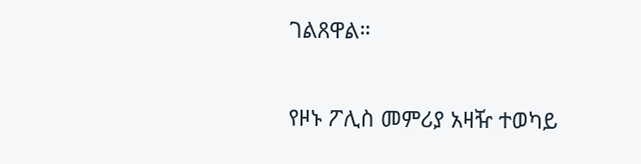ገልጸዋል።

የዞኑ ፖሊስ መምሪያ አዛዥ ተወካይ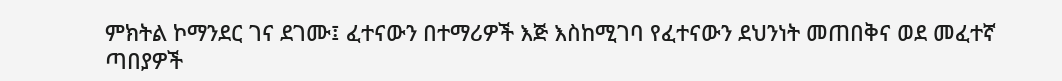ምክትል ኮማንደር ገና ደገሙ፤ ፈተናውን በተማሪዎች እጅ እስከሚገባ የፈተናውን ደህንነት መጠበቅና ወደ መፈተኛ ጣበያዎች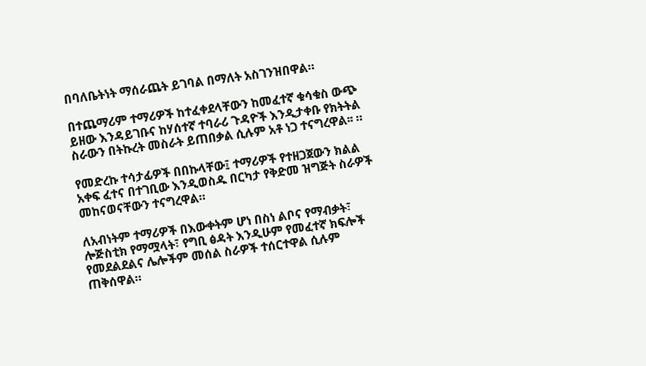በባለቤትነት ማሰራጨት ይገባል በማለት አስገንዝበዋል።

በተጨማሪም ተማሪዎች ከተፈቀደላቸውን ከመፈተኛ ቁሳቁስ ውጭ ይዘው እንዳይገቡና ከሃሰተኛ ተባራሪ ጉዳዮች እንዲታቀቡ የክትትል ስራውን በትኩረት መስራት ይጠበቃል ሲሉም አቶ ነጋ ተናግረዋል፡፡ ።

የመድረኩ ተሳታፊዎች በበኩላቸው፤ ተማሪዎች የተዘጋጀውን ክልል አቀፍ ፈተና በተገቢው እንዲወስዱ በርካታ የቅድመ ዝግጅት ስራዎች መከናወናቸውን ተናግረዋል።

ለአብነትም ተማሪዎች በእውቀትም ሆነ በስነ ልቦና የማብቃት፣ ሎጅስቲክ የማሟላት፣ የግቢ ፅዳት እንዲሁም የመፈተኛ ክፍሎች የመደልደልና ሌሎችም መሰል ስራዎች ተሰርተዋል ሲሉም ጠቅሰዋል።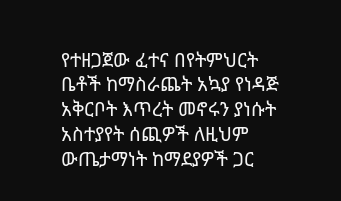የተዘጋጀው ፈተና በየትምህርት ቤቶች ከማስራጨት አኳያ የነዳጅ አቅርቦት እጥረት መኖሩን ያነሱት አስተያየት ሰጪዎች ለዚህም ውጤታማነት ከማደያዎች ጋር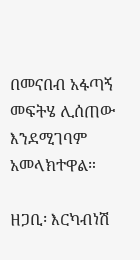በመናበብ አፋጣኝ መፍትሄ ሊሰጠው እንደሚገባም አመላክተዋል።

ዘጋቢ፡ እርካብነሽ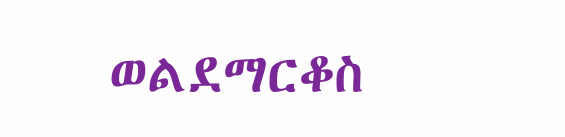ወልደማርቆስ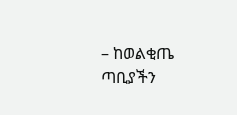– ከወልቂጤ ጣቢያችን